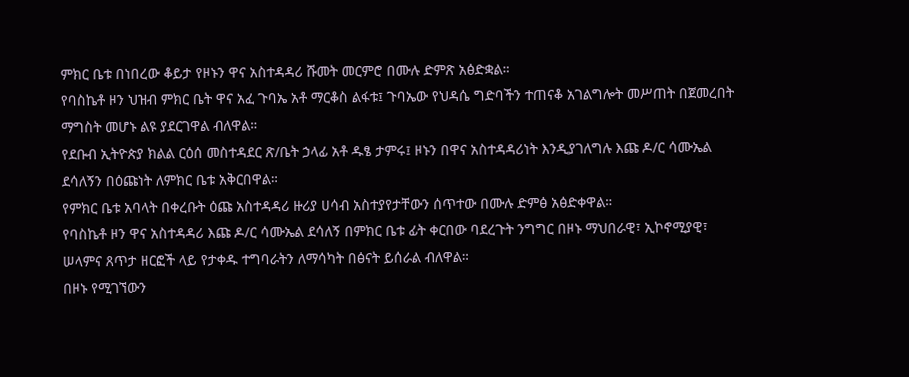ምክር ቤቱ በነበረው ቆይታ የዞኑን ዋና አስተዳዳሪ ሹመት መርምሮ በሙሉ ድምጽ አፅድቋል።
የባስኬቶ ዞን ህዝብ ምክር ቤት ዋና አፈ ጉባኤ አቶ ማርቆስ ልፋቱ፤ ጉባኤው የህዳሴ ግድባችን ተጠናቆ አገልግሎት መሥጠት በጀመረበት ማግስት መሆኑ ልዩ ያደርገዋል ብለዋል።
የደቡብ ኢትዮጵያ ክልል ርዕሰ መስተዳደር ጽ/ቤት ኃላፊ አቶ ዱፄ ታምሩ፤ ዞኑን በዋና አስተዳዳሪነት እንዲያገለግሉ እጩ ዶ/ር ሳሙኤል ደሳለኝን በዕጩነት ለምክር ቤቱ አቅርበዋል።
የምክር ቤቱ አባላት በቀረቡት ዕጩ አስተዳዳሪ ዙሪያ ሀሳብ አስተያየታቸውን ሰጥተው በሙሉ ድምፅ አፅድቀዋል።
የባስኬቶ ዞን ዋና አስተዳዳሪ እጩ ዶ/ር ሳሙኤል ደሳለኝ በምክር ቤቱ ፊት ቀርበው ባደረጉት ንግግር በዞኑ ማህበራዊ፣ ኢኮኖሚያዊ፣ ሠላምና ጸጥታ ዘርፎች ላይ የታቀዱ ተግባራትን ለማሳካት በፅናት ይሰራል ብለዋል።
በዞኑ የሚገኘውን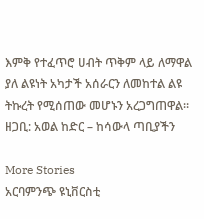እምቅ የተፈጥሮ ሀብት ጥቅም ላይ ለማዋል ያለ ልዩነት አካታች አሰራርን ለመከተል ልዩ ትኩረት የሚሰጠው መሆኑን አረጋግጠዋል።
ዘጋቢ: አወል ከድር – ከሳውላ ጣቢያችን

More Stories
አርባምንጭ ዩኒቨርስቲ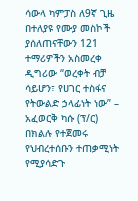ሳውላ ካምፓስ ለ9ኛ ጊዜ በተለያዩ የሙያ መስኮች ያሰለጠናቸውን 121 ተማሪዎችን አስመረቀ
ዲግሪው “ወረቀት ብቻ ሳይሆን፣ የሀገር ተስፋና የትውልድ ኃላፊነት ነው” – አፈወርቅ ካሱ (ፕ/ር)
በክልሉ የተጀመሩ የህብረተሰቡን ተጠቃሚነት የሚያሳድጉ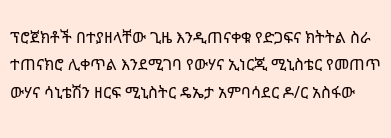ፕሮጀክቶች በተያዘላቸው ጊዜ እንዲጠናቀቁ የድጋፍና ክትትል ስራ ተጠናክሮ ሊቀጥል እንደሚገባ የውሃና ኢነርጂ ሚኒስቴር የመጠጥ ውሃና ሳኒቴሽን ዘርፍ ሚኒስትር ዴኤታ አምባሳደር ዶ/ር አስፋው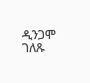ዲንጋሞ ገለጹ